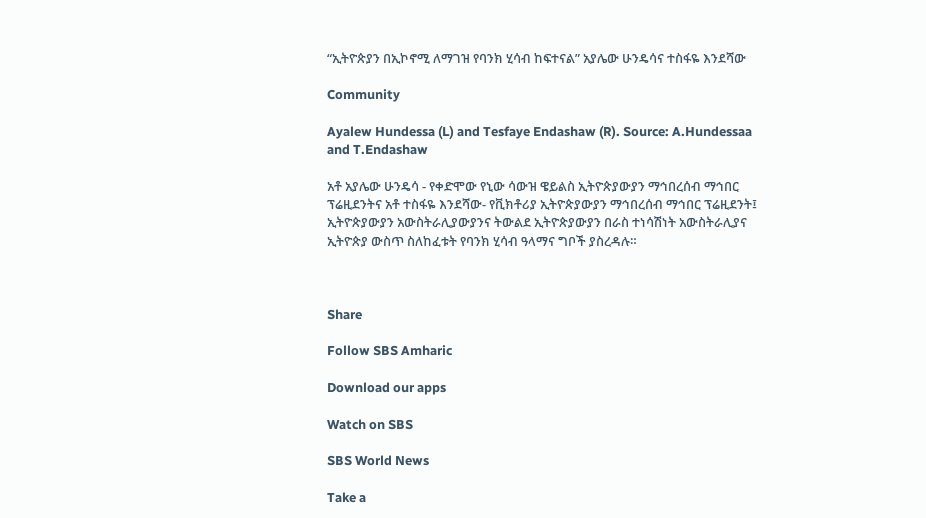“ኢትዮጵያን በኢኮኖሚ ለማገዝ የባንክ ሂሳብ ከፍተናል” አያሌው ሁንዴሳና ተስፋዬ እንደሻው

Community

Ayalew Hundessa (L) and Tesfaye Endashaw (R). Source: A.Hundessaa and T.Endashaw

አቶ አያሌው ሁንዴሳ - የቀድሞው የኒው ሳውዝ ዌይልስ ኢትዮጵያውያን ማኅበረሰብ ማኅበር ፕሬዚደንትና አቶ ተስፋዬ እንደሻው- የቪክቶሪያ ኢትዮጵያውያን ማኅበረሰብ ማኅበር ፕሬዚደንት፤ ኢትዮጵያውያን አውስትራሊያውያንና ትውልደ ኢትዮጵያውያን በራስ ተነሳሽነት አውስትራሊያና ኢትዮጵያ ውስጥ ስለከፈቱት የባንክ ሂሳብ ዓላማና ግቦች ያስረዳሉ።



Share

Follow SBS Amharic

Download our apps

Watch on SBS

SBS World News

Take a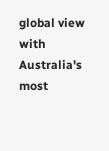global view with Australia's most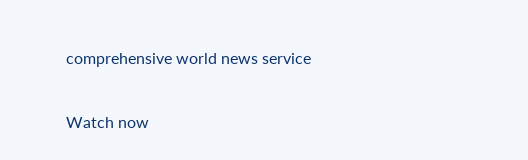comprehensive world news service

Watch now